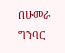በሁመራ ግንባር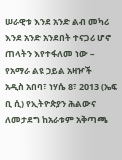ሠራዊቱ እንደ አንድ ልብ መካሪ እንደ አንድ አንደበት ተናጋሪ ሆኖ ጠላትን እየተፋለመ ነው – የአማራ ልዩ ኃይል አዛዦች
አዲስ አበባ፣ ነሃሴ 8፣ 2013 (ኤፍ ቢ ሲ) የኢትዮጵያን ሕልውና ለመታደግ ከአራቱም አቅጣጫ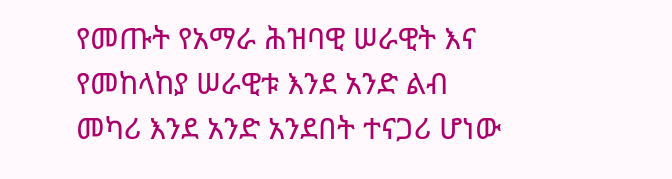የመጡት የአማራ ሕዝባዊ ሠራዊት እና የመከላከያ ሠራዊቱ እንደ አንድ ልብ መካሪ እንደ አንድ አንደበት ተናጋሪ ሆነው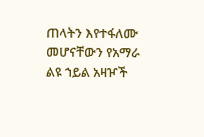ጠላትን እየተፋለሙ መሆናቸውን የአማራ ልዩ ኀይል አዛዦች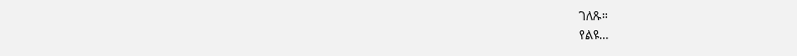ገለጹ።
የልዩ…